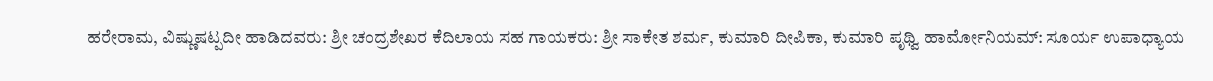ಹರೇರಾಮ, ವಿಷ್ಣುಷಟ್ಪದೀ ಹಾಡಿದವರು: ಶ್ರೀ ಚಂದ್ರಶೇಖರ ಕೆದಿಲಾಯ ಸಹ ಗಾಯಕರು: ಶ್ರೀ ಸಾಕೇತ ಶರ್ಮ, ಕುಮಾರಿ ದೀಪಿಕಾ, ಕುಮಾರಿ ಪೃಥ್ವಿ ಹಾರ್ಮೋನಿಯಮ್: ಸೂರ್ಯ ಉಪಾಧ್ಯಾಯ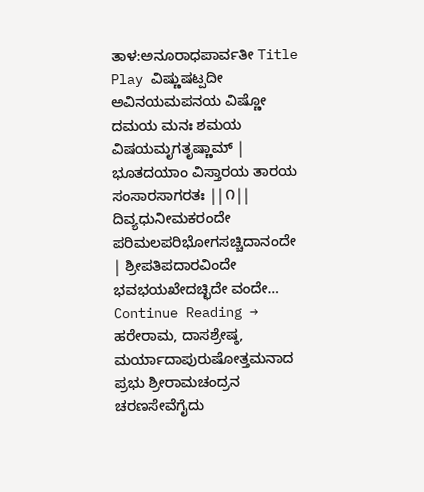ತಾಳ:ಅನೂರಾಧಪಾರ್ವತೀ Title Play ವಿಷ್ಣುಷಟ್ಪದೀ ಅವಿನಯಮಪನಯ ವಿಷ್ಣೋ ದಮಯ ಮನಃ ಶಮಯ ವಿಷಯಮೃಗತೃಷ್ಣಾಮ್ | ಭೂತದಯಾಂ ವಿಸ್ತಾರಯ ತಾರಯ ಸಂಸಾರಸಾಗರತಃ ||೧|| ದಿವ್ಯಧುನೀಮಕರಂದೇ ಪರಿಮಲಪರಿಭೋಗಸಚ್ಚಿದಾನಂದೇ | ಶ್ರೀಪತಿಪದಾರವಿಂದೇ ಭವಭಯಖೇದಚ್ಛಿದೇ ವಂದೇ… Continue Reading →
ಹರೇರಾಮ, ದಾಸಶ್ರೇಷ್ಠ, ಮರ್ಯಾದಾಪುರುಷೋತ್ತಮನಾದ ಪ್ರಭು ಶ್ರೀರಾಮಚಂದ್ರನ ಚರಣಸೇವೆಗೈದು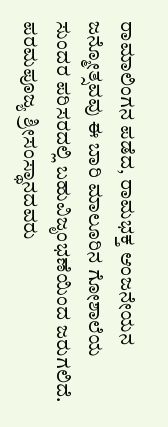ರಾಮಾಲಿಂಗನ ಪಡೆದ, ರಾಮಭಕ್ತ ಆಂಜನೇಯನ ಜನ್ಮೋತ್ಸವವು ಈ ಬಾರಿ ಮಾಲೂರಿನ ಗೋಶಾಲೆಯ ಸುಂದರ ಪರಿಸರದಲ್ಲಿ ಬಹುವಿಜೃಂಭಣೆಯಿಂದ ಜರುಗಲಿದೆ. ಪರಮಪೂಜ್ಯ ಶ್ರೀಸಂಸ್ಥಾನದವರು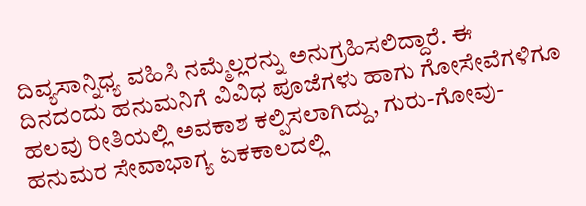ದಿವ್ಯಸಾನ್ನಿಧ್ಯ ವಹಿಸಿ ನಮ್ಮೆಲ್ಲರನ್ನು ಅನುಗ್ರಹಿಸಲಿದ್ದಾರೆ. ಈ ದಿನದಂದು ಹನುಮನಿಗೆ ವಿವಿಧ ಪೂಜೆಗಳು ಹಾಗು ಗೋಸೇವೆಗಳಿಗೂ ಹಲವು ರೀತಿಯಲ್ಲಿ ಅವಕಾಶ ಕಲ್ಪಿಸಲಾಗಿದ್ದು, ಗುರು-ಗೋವು-ಹನುಮರ ಸೇವಾಭಾಗ್ಯ ಏಕಕಾಲದಲ್ಲಿ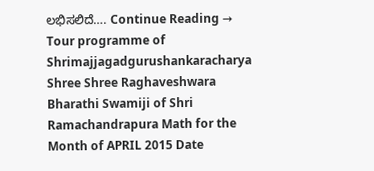ಲಭಿಸಲಿದೆ…. Continue Reading →
Tour programme of Shrimajjagadgurushankaracharya Shree Shree Raghaveshwara Bharathi Swamiji of Shri Ramachandrapura Math for the Month of APRIL 2015 Date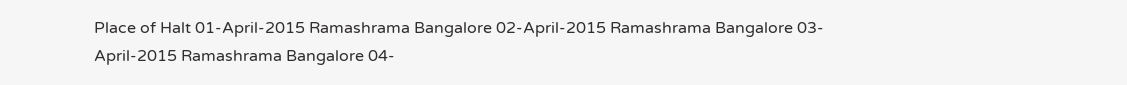Place of Halt 01-April-2015 Ramashrama Bangalore 02-April-2015 Ramashrama Bangalore 03-April-2015 Ramashrama Bangalore 04-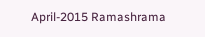April-2015 Ramashrama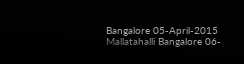Bangalore 05-April-2015 Mallatahalli Bangalore 06-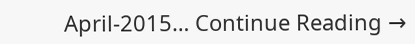April-2015… Continue Reading →